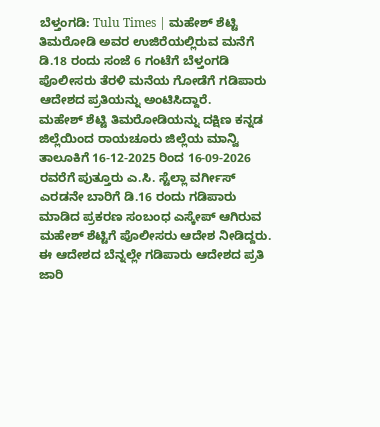ಬೆಳ್ತಂಗಡಿ: Tulu Times | ಮಹೇಶ್ ಶೆಟ್ಟಿ ತಿಮರೋಡಿ ಅವರ ಉಜಿರೆಯಲ್ಲಿರುವ ಮನೆಗೆ ಡಿ.18 ರಂದು ಸಂಜೆ 6 ಗಂಟೆಗೆ ಬೆಳ್ತಂಗಡಿ ಪೊಲೀಸರು ತೆರಳಿ ಮನೆಯ ಗೋಡೆಗೆ ಗಡಿಪಾರು ಆದೇಶದ ಪ್ರತಿಯನ್ನು ಅಂಟಿಸಿದ್ದಾರೆ.
ಮಹೇಶ್ ಶೆಟ್ಟಿ ತಿಮರೋಡಿಯನ್ನು ದಕ್ಷಿಣ ಕನ್ನಡ ಜಿಲ್ಲೆಯಿಂದ ರಾಯಚೂರು ಜಿಲ್ಲೆಯ ಮಾನ್ವಿ ತಾಲೂಕಿಗೆ 16-12-2025 ರಿಂದ 16-09-2026 ರವರೆಗೆ ಪುತ್ತೂರು ಎ.ಸಿ. ಸ್ಟೆಲ್ಲಾ ವರ್ಗೀಸ್ ಎರಡನೇ ಬಾರಿಗೆ ಡಿ.16 ರಂದು ಗಡಿಪಾರು ಮಾಡಿದ ಪ್ರಕರಣ ಸಂಬಂಧ ಎಸ್ಕೇಪ್ ಆಗಿರುವ ಮಹೇಶ್ ಶೆಟ್ಟಿಗೆ ಪೊಲೀಸರು ಆದೇಶ ನೀಡಿದ್ದರು.
ಈ ಆದೇಶದ ಬೆನ್ನಲ್ಲೇ ಗಡಿಪಾರು ಆದೇಶದ ಪ್ರತಿ ಜಾರಿ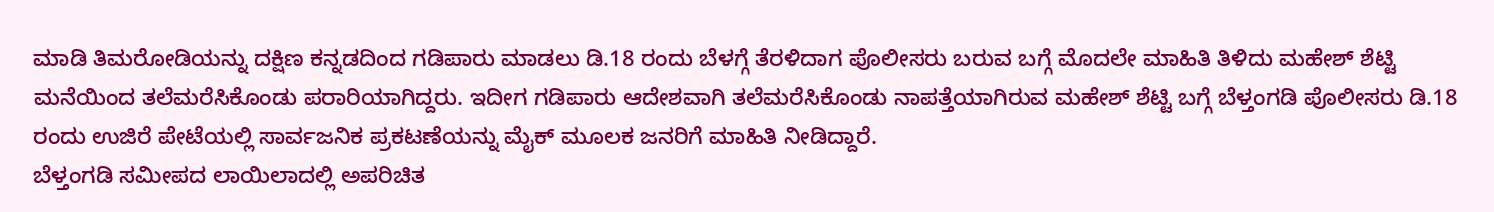ಮಾಡಿ ತಿಮರೋಡಿಯನ್ನು ದಕ್ಷಿಣ ಕನ್ನಡದಿಂದ ಗಡಿಪಾರು ಮಾಡಲು ಡಿ.18 ರಂದು ಬೆಳಗ್ಗೆ ತೆರಳಿದಾಗ ಪೊಲೀಸರು ಬರುವ ಬಗ್ಗೆ ಮೊದಲೇ ಮಾಹಿತಿ ತಿಳಿದು ಮಹೇಶ್ ಶೆಟ್ಟಿ ಮನೆಯಿಂದ ತಲೆಮರೆಸಿಕೊಂಡು ಪರಾರಿಯಾಗಿದ್ದರು. ಇದೀಗ ಗಡಿಪಾರು ಆದೇಶವಾಗಿ ತಲೆಮರೆಸಿಕೊಂಡು ನಾಪತ್ತೆಯಾಗಿರುವ ಮಹೇಶ್ ಶೆಟ್ಟಿ ಬಗ್ಗೆ ಬೆಳ್ತಂಗಡಿ ಪೊಲೀಸರು ಡಿ.18 ರಂದು ಉಜಿರೆ ಪೇಟೆಯಲ್ಲಿ ಸಾರ್ವಜನಿಕ ಪ್ರಕಟಣೆಯನ್ನು ಮೈಕ್ ಮೂಲಕ ಜನರಿಗೆ ಮಾಹಿತಿ ನೀಡಿದ್ದಾರೆ.
ಬೆಳ್ತಂಗಡಿ ಸಮೀಪದ ಲಾಯಿಲಾದಲ್ಲಿ ಅಪರಿಚಿತ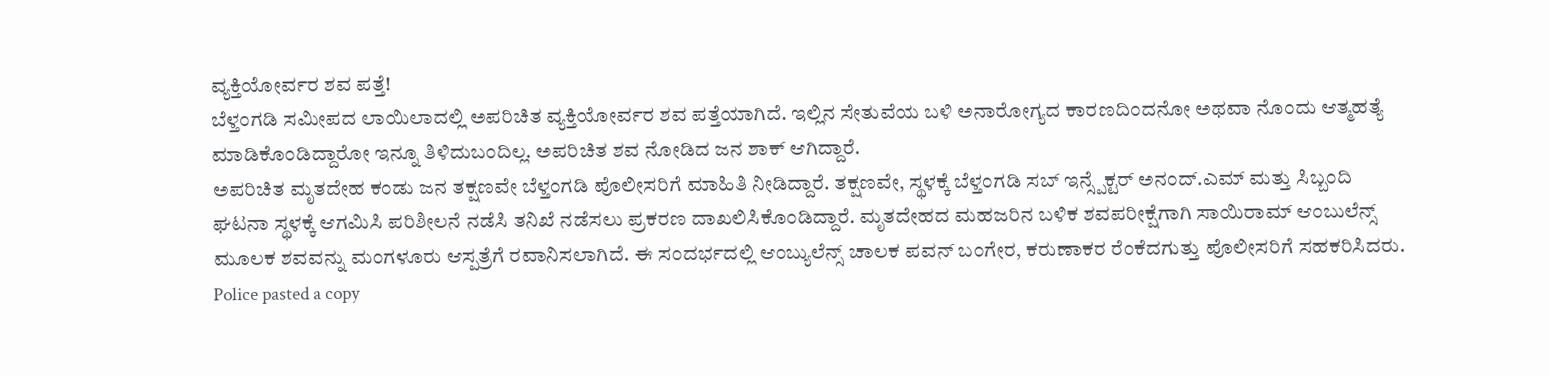ವ್ಯಕ್ತಿಯೋರ್ವರ ಶವ ಪತ್ತೆ!
ಬೆಳ್ತಂಗಡಿ ಸಮೀಪದ ಲಾಯಿಲಾದಲ್ಲಿ ಅಪರಿಚಿತ ವ್ಯಕ್ತಿಯೋರ್ವರ ಶವ ಪತ್ತೆಯಾಗಿದೆ. ಇಲ್ಲಿನ ಸೇತುವೆಯ ಬಳಿ ಅನಾರೋಗ್ಯದ ಕಾರಣದಿಂದನೋ ಅಥವಾ ನೊಂದು ಆತ್ಮಹತ್ಯೆ ಮಾಡಿಕೊಂಡಿದ್ದಾರೋ ಇನ್ನೂ ತಿಳಿದುಬಂದಿಲ್ಲ. ಅಪರಿಚಿತ ಶವ ನೋಡಿದ ಜನ ಶಾಕ್ ಆಗಿದ್ದಾರೆ.
ಅಪರಿಚಿತ ಮೃತದೇಹ ಕಂಡು ಜನ ತಕ್ಷಣವೇ ಬೆಳ್ತಂಗಡಿ ಪೊಲೀಸರಿಗೆ ಮಾಹಿತಿ ನೀಡಿದ್ದಾರೆ. ತಕ್ಷಣವೇ, ಸ್ಥಳಕ್ಕೆ ಬೆಳ್ತಂಗಡಿ ಸಬ್ ಇನ್ಸ್ಪೆಕ್ಟರ್ ಅನಂದ್.ಎಮ್ ಮತ್ತು ಸಿಬ್ಬಂದಿ ಘಟನಾ ಸ್ಥಳಕ್ಕೆ ಆಗಮಿಸಿ ಪರಿಶೀಲನೆ ನಡೆಸಿ ತನಿಖೆ ನಡೆಸಲು ಪ್ರಕರಣ ದಾಖಲಿಸಿಕೊಂಡಿದ್ದಾರೆ. ಮೃತದೇಹದ ಮಹಜರಿನ ಬಳಿಕ ಶವಪರೀಕ್ಷೆಗಾಗಿ ಸಾಯಿರಾಮ್ ಆಂಬುಲೆನ್ಸ್ ಮೂಲಕ ಶವವನ್ನು ಮಂಗಳೂರು ಆಸ್ಪತ್ರೆಗೆ ರವಾನಿಸಲಾಗಿದೆ. ಈ ಸಂದರ್ಭದಲ್ಲಿ ಆಂಬ್ಯುಲೆನ್ಸ್ ಚಾಲಕ ಪವನ್ ಬಂಗೇರ, ಕರುಣಾಕರ ರೆಂಕೆದಗುತ್ತು ಪೊಲೀಸರಿಗೆ ಸಹಕರಿಸಿದರು.
Police pasted a copy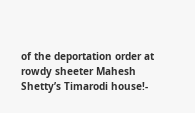of the deportation order at rowdy sheeter Mahesh Shetty’s Timarodi house!-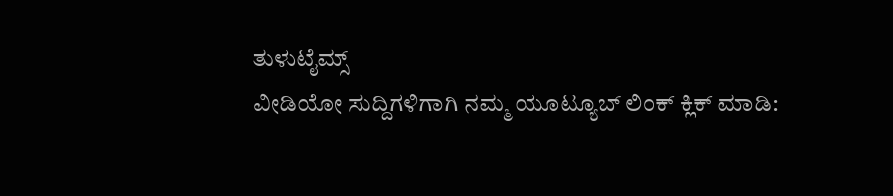ತುಳುಟೈಮ್ಸ್
ವೀಡಿಯೋ ಸುದ್ದಿಗಳಿಗಾಗಿ ನಮ್ಮ ಯೂಟ್ಯೂಬ್ ಲಿಂಕ್ ಕ್ಲಿಕ್ ಮಾಡಿ: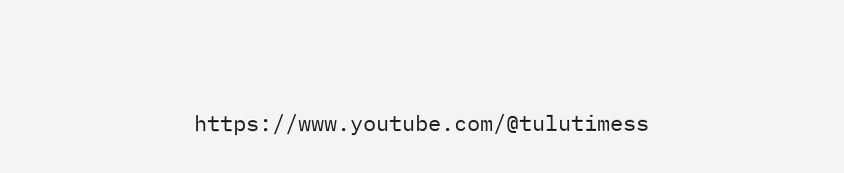https://www.youtube.com/@tulutimess